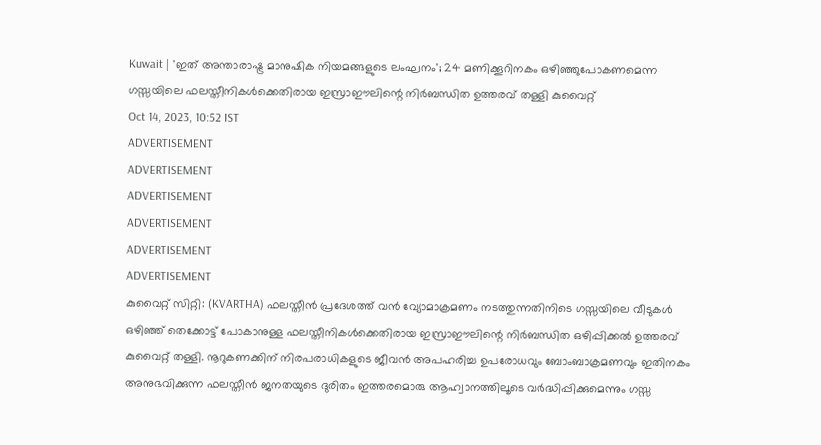Kuwait | 'ഇത് അന്താരാഷ്ട്ര മാനുഷിക നിയമങ്ങളുടെ ലംഘനം'; 24 മണിക്കൂറിനകം ഒഴിഞ്ഞുപോകണമെന്ന ഗസ്സയിലെ ഫലസ്തീനികൾക്കെതിരായ ഇസ്രാഈലിന്റെ നിർബന്ധിത ഉത്തരവ് തള്ളി കുവൈറ്റ്
Oct 14, 2023, 10:52 IST
ADVERTISEMENT
ADVERTISEMENT
ADVERTISEMENT
ADVERTISEMENT
ADVERTISEMENT
ADVERTISEMENT
കുവൈറ്റ് സിറ്റി: (KVARTHA) ഫലസ്തീൻ പ്രദേശത്ത് വൻ വ്യോമാക്രമണം നടത്തുന്നതിനിടെ ഗസ്സയിലെ വീടുകൾ ഒഴിഞ്ഞ് തെക്കോട്ട് പോകാനുള്ള ഫലസ്തീനികൾക്കെതിരായ ഇസ്രാഈലിന്റെ നിർബന്ധിത ഒഴിപ്പിക്കൽ ഉത്തരവ് കുവൈറ്റ് തള്ളി. നൂറുകണക്കിന് നിരപരാധികളുടെ ജീവൻ അപഹരിച്ച ഉപരോധവും ബോംബാക്രമണവും ഇതിനകം അനുഭവിക്കുന്ന ഫലസ്തീൻ ജനതയുടെ ദുരിതം ഇത്തരമൊരു ആഹ്വാനത്തിലൂടെ വർദ്ധിപ്പിക്കുമെന്നും ഗസ്സ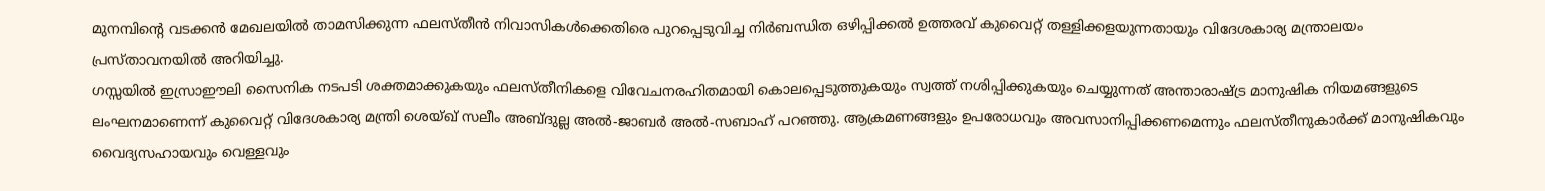മുനമ്പിന്റെ വടക്കൻ മേഖലയിൽ താമസിക്കുന്ന ഫലസ്തീൻ നിവാസികൾക്കെതിരെ പുറപ്പെടുവിച്ച നിർബന്ധിത ഒഴിപ്പിക്കൽ ഉത്തരവ് കുവൈറ്റ് തള്ളിക്കളയുന്നതായും വിദേശകാര്യ മന്ത്രാലയം പ്രസ്താവനയിൽ അറിയിച്ചു.
ഗസ്സയിൽ ഇസ്രാഈലി സൈനിക നടപടി ശക്തമാക്കുകയും ഫലസ്തീനികളെ വിവേചനരഹിതമായി കൊലപ്പെടുത്തുകയും സ്വത്ത് നശിപ്പിക്കുകയും ചെയ്യുന്നത് അന്താരാഷ്ട്ര മാനുഷിക നിയമങ്ങളുടെ ലംഘനമാണെന്ന് കുവൈറ്റ് വിദേശകാര്യ മന്ത്രി ശെയ്ഖ് സലീം അബ്ദുല്ല അൽ-ജാബർ അൽ-സബാഹ് പറഞ്ഞു. ആക്രമണങ്ങളും ഉപരോധവും അവസാനിപ്പിക്കണമെന്നും ഫലസ്തീനുകാർക്ക് മാനുഷികവും വൈദ്യസഹായവും വെള്ളവും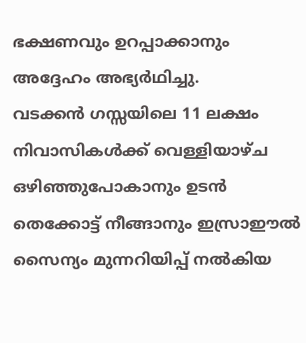ഭക്ഷണവും ഉറപ്പാക്കാനും അദ്ദേഹം അഭ്യർഥിച്ചു.
വടക്കൻ ഗസ്സയിലെ 11 ലക്ഷം നിവാസികൾക്ക് വെള്ളിയാഴ്ച ഒഴിഞ്ഞുപോകാനും ഉടൻ തെക്കോട്ട് നീങ്ങാനും ഇസ്രാഈൽ സൈന്യം മുന്നറിയിപ്പ് നൽകിയ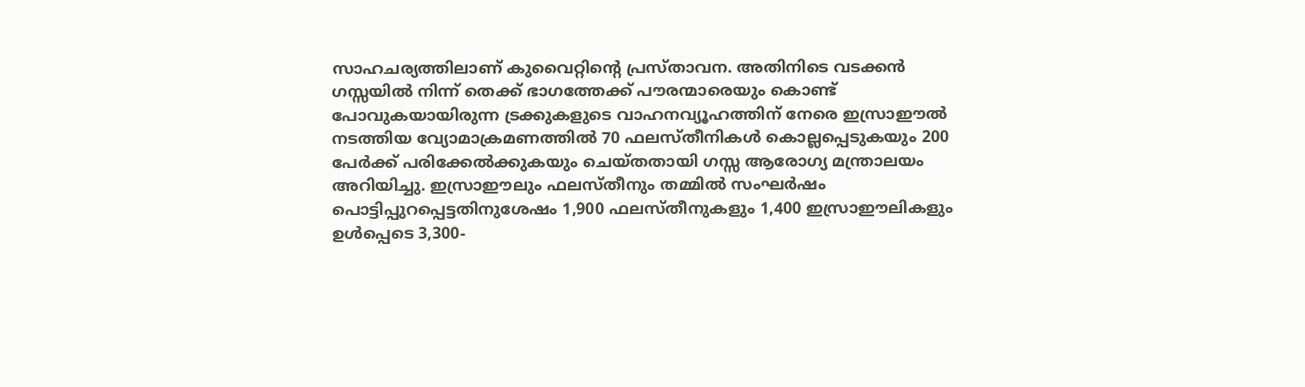സാഹചര്യത്തിലാണ് കുവൈറ്റിന്റെ പ്രസ്താവന. അതിനിടെ വടക്കൻ ഗസ്സയിൽ നിന്ന് തെക്ക് ഭാഗത്തേക്ക് പൗരന്മാരെയും കൊണ്ട് പോവുകയായിരുന്ന ട്രക്കുകളുടെ വാഹനവ്യൂഹത്തിന് നേരെ ഇസ്രാഈൽ നടത്തിയ വ്യോമാക്രമണത്തിൽ 70 ഫലസ്തീനികൾ കൊല്ലപ്പെടുകയും 200 പേർക്ക് പരിക്കേൽക്കുകയും ചെയ്തതായി ഗസ്സ ആരോഗ്യ മന്ത്രാലയം അറിയിച്ചു. ഇസ്രാഈലും ഫലസ്തീനും തമ്മിൽ സംഘർഷം പൊട്ടിപ്പുറപ്പെട്ടതിനുശേഷം 1,900 ഫലസ്തീനുകളും 1,400 ഇസ്രാഈലികളും ഉൾപ്പെടെ 3,300-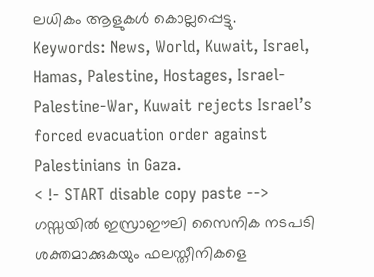ലധികം ആളുകൾ കൊല്ലപ്പെട്ടു.
Keywords: News, World, Kuwait, Israel, Hamas, Palestine, Hostages, Israel-Palestine-War, Kuwait rejects Israel’s forced evacuation order against Palestinians in Gaza.
< !- START disable copy paste -->
ഗസ്സയിൽ ഇസ്രാഈലി സൈനിക നടപടി ശക്തമാക്കുകയും ഫലസ്തീനികളെ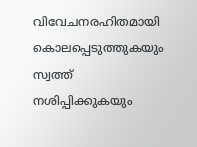വിവേചനരഹിതമായി കൊലപ്പെടുത്തുകയും സ്വത്ത് നശിപ്പിക്കുകയും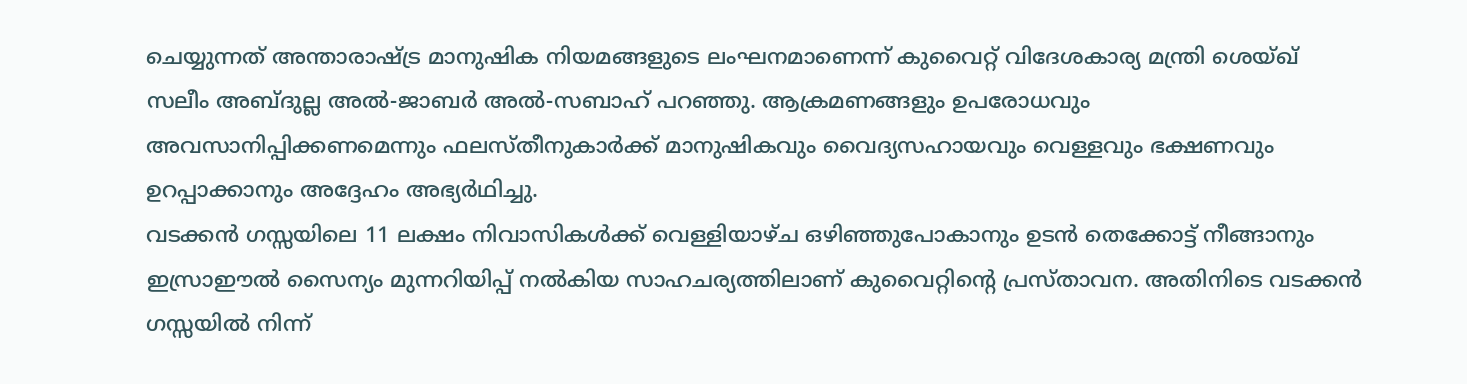ചെയ്യുന്നത് അന്താരാഷ്ട്ര മാനുഷിക നിയമങ്ങളുടെ ലംഘനമാണെന്ന് കുവൈറ്റ് വിദേശകാര്യ മന്ത്രി ശെയ്ഖ് സലീം അബ്ദുല്ല അൽ-ജാബർ അൽ-സബാഹ് പറഞ്ഞു. ആക്രമണങ്ങളും ഉപരോധവും അവസാനിപ്പിക്കണമെന്നും ഫലസ്തീനുകാർക്ക് മാനുഷികവും വൈദ്യസഹായവും വെള്ളവും ഭക്ഷണവും ഉറപ്പാക്കാനും അദ്ദേഹം അഭ്യർഥിച്ചു.
വടക്കൻ ഗസ്സയിലെ 11 ലക്ഷം നിവാസികൾക്ക് വെള്ളിയാഴ്ച ഒഴിഞ്ഞുപോകാനും ഉടൻ തെക്കോട്ട് നീങ്ങാനും ഇസ്രാഈൽ സൈന്യം മുന്നറിയിപ്പ് നൽകിയ സാഹചര്യത്തിലാണ് കുവൈറ്റിന്റെ പ്രസ്താവന. അതിനിടെ വടക്കൻ ഗസ്സയിൽ നിന്ന്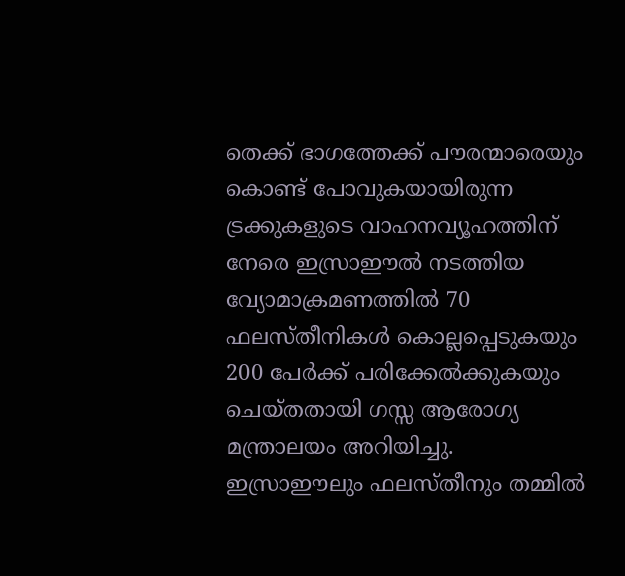തെക്ക് ഭാഗത്തേക്ക് പൗരന്മാരെയും കൊണ്ട് പോവുകയായിരുന്ന ട്രക്കുകളുടെ വാഹനവ്യൂഹത്തിന് നേരെ ഇസ്രാഈൽ നടത്തിയ വ്യോമാക്രമണത്തിൽ 70 ഫലസ്തീനികൾ കൊല്ലപ്പെടുകയും 200 പേർക്ക് പരിക്കേൽക്കുകയും ചെയ്തതായി ഗസ്സ ആരോഗ്യ മന്ത്രാലയം അറിയിച്ചു. ഇസ്രാഈലും ഫലസ്തീനും തമ്മിൽ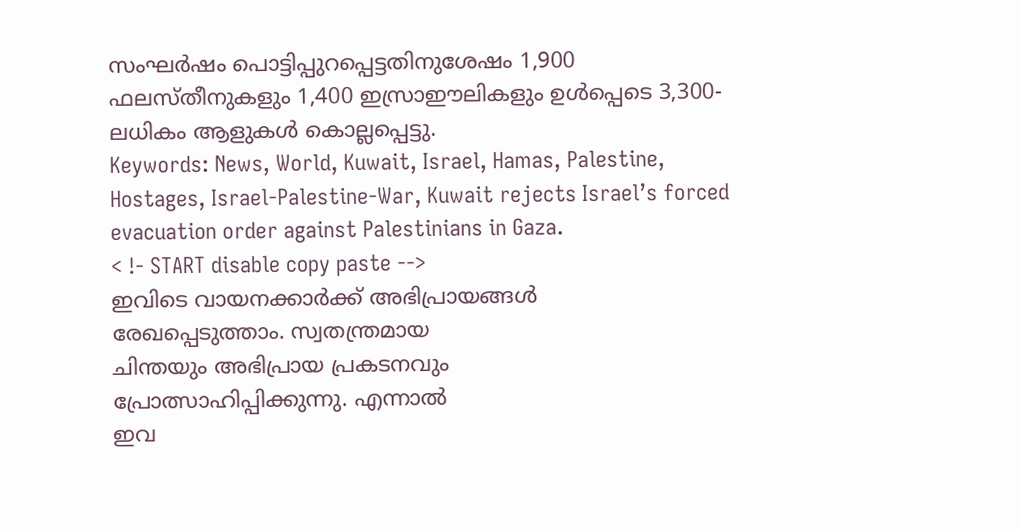സംഘർഷം പൊട്ടിപ്പുറപ്പെട്ടതിനുശേഷം 1,900 ഫലസ്തീനുകളും 1,400 ഇസ്രാഈലികളും ഉൾപ്പെടെ 3,300-ലധികം ആളുകൾ കൊല്ലപ്പെട്ടു.
Keywords: News, World, Kuwait, Israel, Hamas, Palestine, Hostages, Israel-Palestine-War, Kuwait rejects Israel’s forced evacuation order against Palestinians in Gaza.
< !- START disable copy paste -->
ഇവിടെ വായനക്കാർക്ക് അഭിപ്രായങ്ങൾ
രേഖപ്പെടുത്താം. സ്വതന്ത്രമായ
ചിന്തയും അഭിപ്രായ പ്രകടനവും
പ്രോത്സാഹിപ്പിക്കുന്നു. എന്നാൽ
ഇവ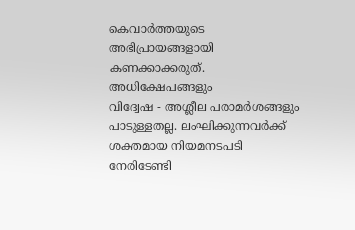കെവാർത്തയുടെ അഭിപ്രായങ്ങളായി
കണക്കാക്കരുത്. അധിക്ഷേപങ്ങളും
വിദ്വേഷ - അശ്ലീല പരാമർശങ്ങളും
പാടുള്ളതല്ല. ലംഘിക്കുന്നവർക്ക്
ശക്തമായ നിയമനടപടി നേരിടേണ്ടി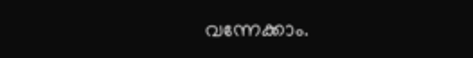വന്നേക്കാം.